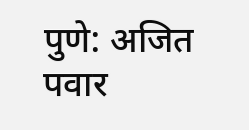पुणे: अजित पवार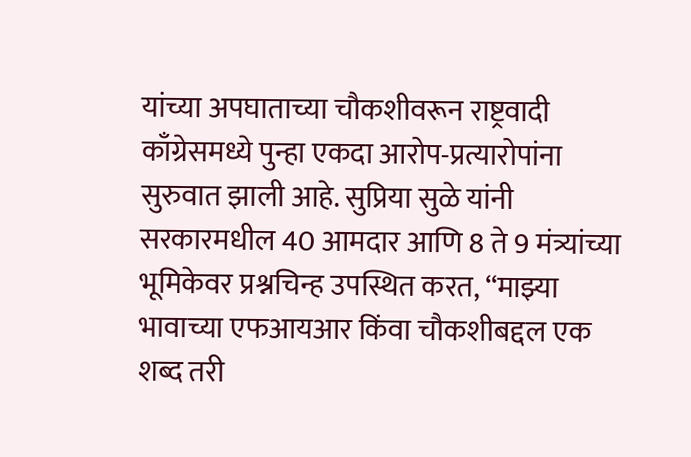यांच्या अपघाताच्या चौकशीवरून राष्ट्रवादी काँग्रेसमध्ये पुन्हा एकदा आरोप-प्रत्यारोपांना सुरुवात झाली आहे. सुप्रिया सुळे यांनी सरकारमधील 40 आमदार आणि 8 ते 9 मंत्र्यांच्या भूमिकेवर प्रश्नचिन्ह उपस्थित करत, “माझ्या भावाच्या एफआयआर किंवा चौकशीबद्दल एक शब्द तरी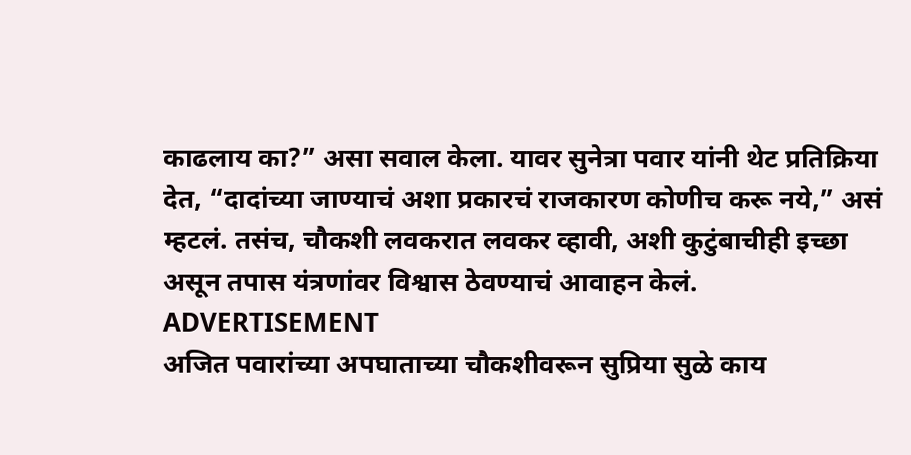काढलाय का?” असा सवाल केला. यावर सुनेत्रा पवार यांनी थेट प्रतिक्रिया देत, “दादांच्या जाण्याचं अशा प्रकारचं राजकारण कोणीच करू नये,” असं म्हटलं. तसंच, चौकशी लवकरात लवकर व्हावी, अशी कुटुंबाचीही इच्छा असून तपास यंत्रणांवर विश्वास ठेवण्याचं आवाहन केलं.
ADVERTISEMENT
अजित पवारांच्या अपघाताच्या चौकशीवरून सुप्रिया सुळे काय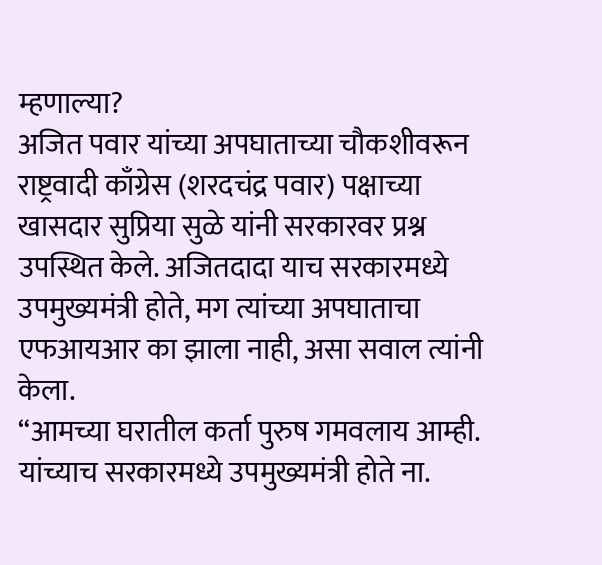म्हणाल्या?
अजित पवार यांच्या अपघाताच्या चौकशीवरून राष्ट्रवादी काँग्रेस (शरदचंद्र पवार) पक्षाच्या खासदार सुप्रिया सुळे यांनी सरकारवर प्रश्न उपस्थित केले. अजितदादा याच सरकारमध्ये उपमुख्यमंत्री होते, मग त्यांच्या अपघाताचा एफआयआर का झाला नाही, असा सवाल त्यांनी केला.
“आमच्या घरातील कर्ता पुरुष गमवलाय आम्ही. यांच्याच सरकारमध्ये उपमुख्यमंत्री होते ना.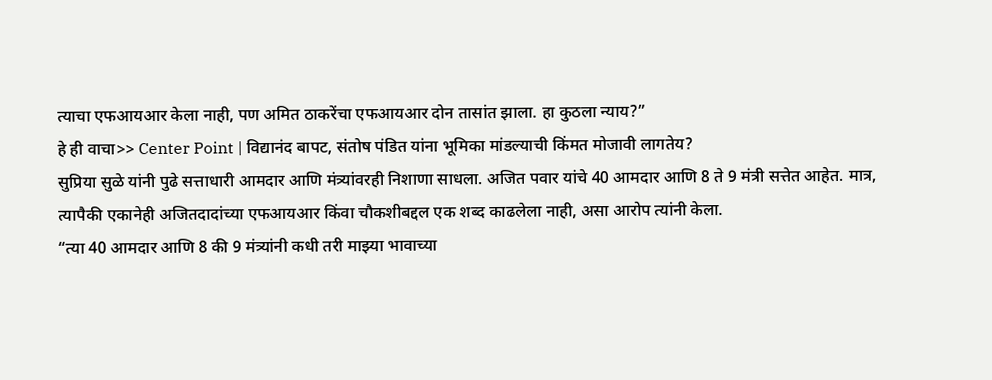त्याचा एफआयआर केला नाही, पण अमित ठाकरेंचा एफआयआर दोन तासांत झाला. हा कुठला न्याय?”
हे ही वाचा>> Center Point | विद्यानंद बापट, संतोष पंडित यांना भूमिका मांडल्याची किंमत मोजावी लागतेय?
सुप्रिया सुळे यांनी पुढे सत्ताधारी आमदार आणि मंत्र्यांवरही निशाणा साधला. अजित पवार यांचे 40 आमदार आणि 8 ते 9 मंत्री सत्तेत आहेत. मात्र, त्यापैकी एकानेही अजितदादांच्या एफआयआर किंवा चौकशीबद्दल एक शब्द काढलेला नाही, असा आरोप त्यांनी केला.
“त्या 40 आमदार आणि 8 की 9 मंत्र्यांनी कधी तरी माझ्या भावाच्या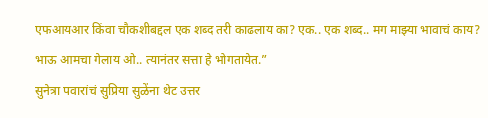एफआयआर किंवा चौकशीबद्दल एक शब्द तरी काढलाय का? एक.. एक शब्द.. मग माझ्या भावाचं काय? भाऊ आमचा गेलाय ओ.. त्यानंतर सत्ता हे भोगतायेत.”
सुनेत्रा पवारांचं सुप्रिया सुळेंना थेट उत्तर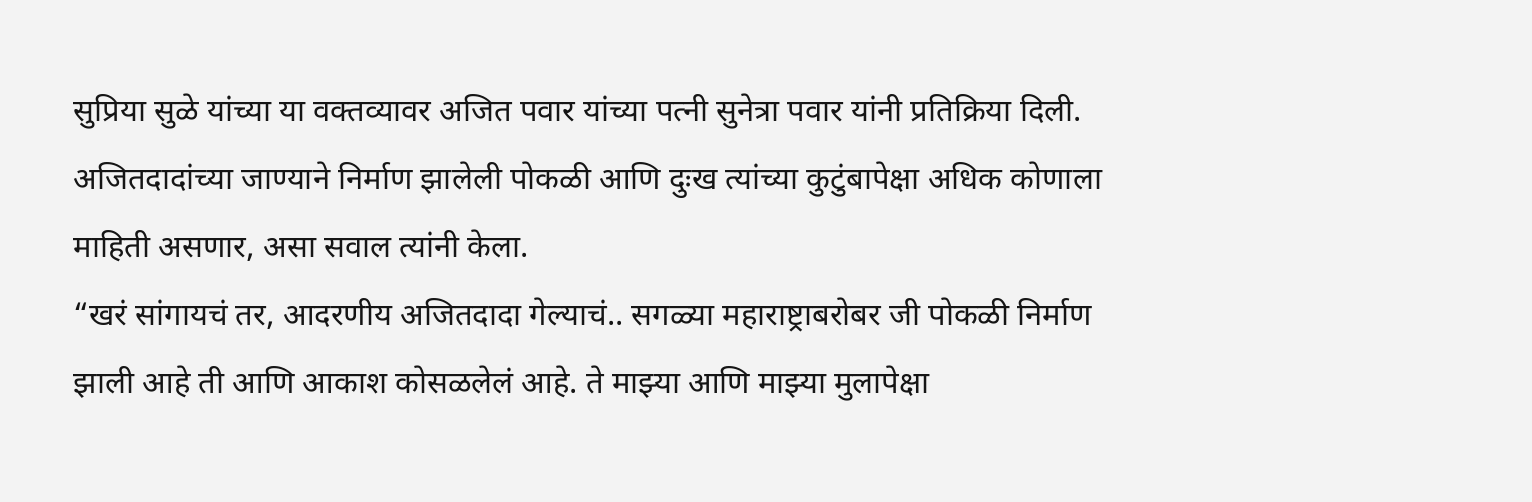सुप्रिया सुळे यांच्या या वक्तव्यावर अजित पवार यांच्या पत्नी सुनेत्रा पवार यांनी प्रतिक्रिया दिली. अजितदादांच्या जाण्याने निर्माण झालेली पोकळी आणि दुःख त्यांच्या कुटुंबापेक्षा अधिक कोणाला माहिती असणार, असा सवाल त्यांनी केला.
“खरं सांगायचं तर, आदरणीय अजितदादा गेल्याचं.. सगळ्या महाराष्ट्राबरोबर जी पोकळी निर्माण झाली आहे ती आणि आकाश कोसळलेलं आहे. ते माझ्या आणि माझ्या मुलापेक्षा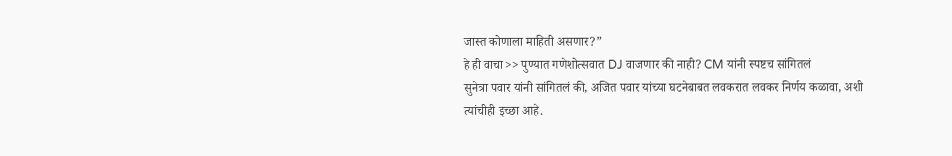जास्त कोणाला माहिती असणार?”
हे ही वाचा>> पुण्यात गणेशोत्सवात DJ वाजणार की नाही? CM यांनी स्पष्टच सांगितलं
सुनेत्रा पवार यांनी सांगितलं की, अजित पवार यांच्या घटनेबाबत लवकरात लवकर निर्णय कळावा, अशी त्यांचीही इच्छा आहे.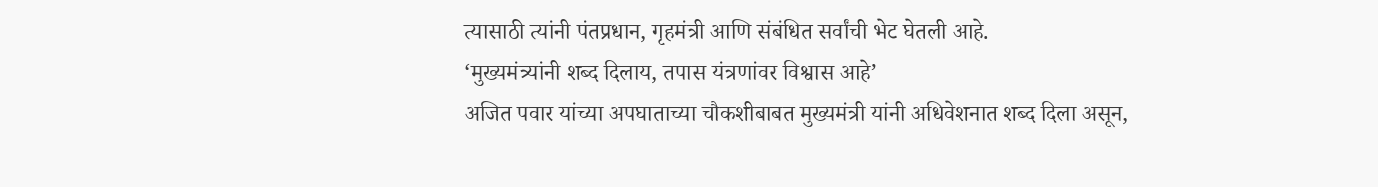त्यासाठी त्यांनी पंतप्रधान, गृहमंत्री आणि संबंधित सर्वांची भेट घेतली आहे.
‘मुख्यमंत्र्यांनी शब्द दिलाय, तपास यंत्रणांवर विश्वास आहे’
अजित पवार यांच्या अपघाताच्या चौकशीबाबत मुख्यमंत्री यांनी अधिवेशनात शब्द दिला असून,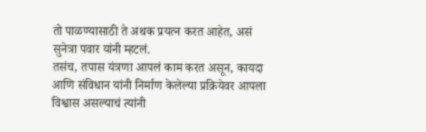तो पाळण्यासाठी ते अथक प्रयत्न करत आहेत, असं सुनेत्रा पवार यांनी म्हटलं.
तसंच, तपास यंत्रणा आपलं काम करत असून, कायदा आणि संविधान यांनी निर्माण केलेल्या प्रक्रियेवर आपला विश्वास असल्याचं त्यांनी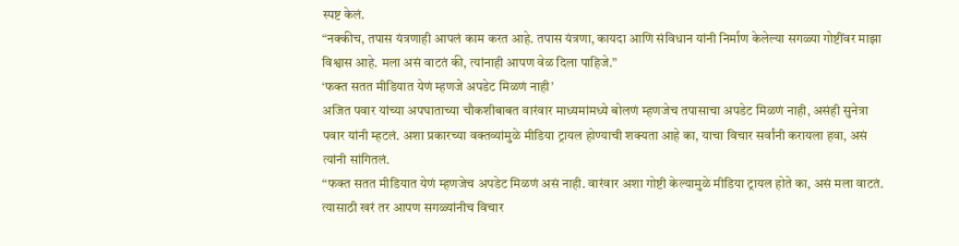स्पष्ट केलं.
“नक्कीच, तपास यंत्रणाही आपलं काम करत आहे. तपास यंत्रणा, कायदा आणि संविधान यांनी निर्माण केलेल्या सगळ्या गोष्टींवर माझा विश्वास आहे. मला असं वाटतं की, त्यांनाही आपण वेळ दिला पाहिजे.”
‘फक्त सतत मीडियात येणं म्हणजे अपडेट मिळणं नाही’
अजित पवार यांच्या अपघाताच्या चौकशीबाबत वारंवार माध्यमांमध्ये बोलणं म्हणजेच तपासाचा अपडेट मिळणं नाही, असंही सुनेत्रा पवार यांनी म्हटलं. अशा प्रकारच्या वक्तव्यांमुळे मीडिया ट्रायल होण्याची शक्यता आहे का, याचा विचार सर्वांनी करायला हवा, असं त्यांनी सांगितलं.
“फक्त सतत मीडियात येणं म्हणजेच अपडेट मिळणं असं नाही. वारंवार अशा गोष्टी केल्यामुळे मीडिया ट्रायल होते का, असं मला वाटतं. त्यासाठी खरं तर आपण सगळ्यांनीच विचार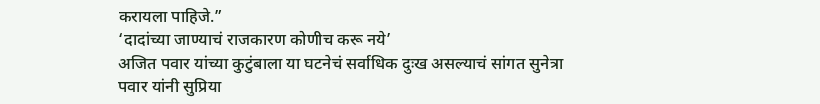करायला पाहिजे.”
‘दादांच्या जाण्याचं राजकारण कोणीच करू नये’
अजित पवार यांच्या कुटुंबाला या घटनेचं सर्वाधिक दुःख असल्याचं सांगत सुनेत्रा पवार यांनी सुप्रिया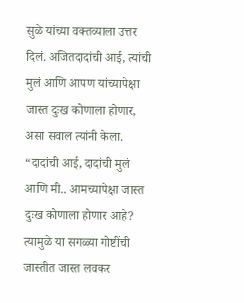सुळे यांच्या वक्तव्याला उत्तर दिलं. अजितदादांची आई, त्यांची मुलं आणि आपण यांच्यापेक्षा जास्त दुःख कोणाला होणार, असा सवाल त्यांनी केला.
“दादांची आई, दादांची मुलं आणि मी.. आमच्यापेक्षा जास्त दुःख कोणाला होणार आहे? त्यामुळे या सगळ्या गोष्टींची जास्तीत जास्त लवकर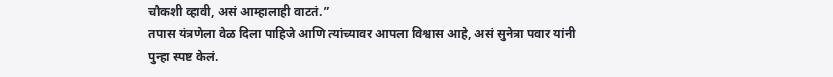चौकशी व्हावी, असं आम्हालाही वाटतं.”
तपास यंत्रणेला वेळ दिला पाहिजे आणि त्यांच्यावर आपला विश्वास आहे, असं सुनेत्रा पवार यांनी पुन्हा स्पष्ट केलं.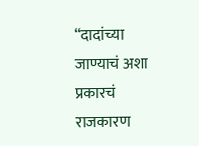“दादांच्या जाण्याचं अशा प्रकारचं राजकारण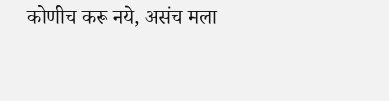कोणीच करू नये, असंच मला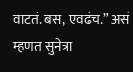वाटतं. बस, एवढंच.” असं म्हणत सुनेत्रा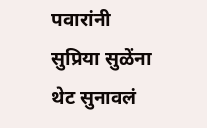पवारांनी सुप्रिया सुळेंना थेट सुनावलं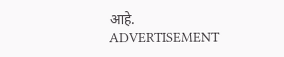आहे.
ADVERTISEMENT